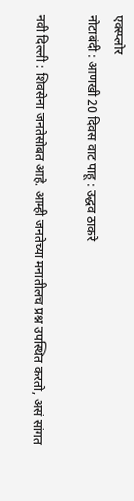एक्स्प्लोर
नोटाबंदी : आणखी 20 दिवस वाट पाहू : उद्धव ठाकरे

नवी दिल्ली : शिवसेना जनतेसोबत आहे. आम्ही जनतेच्या मनातीलच प्रश्न उपस्थित करतो, असं सांगत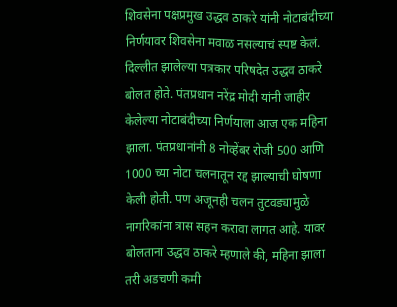शिवसेना पक्षप्रमुख उद्धव ठाकरे यांनी नोटाबंदीच्या निर्णयावर शिवसेना मवाळ नसल्याचं स्पष्ट केलं. दिल्लीत झालेल्या पत्रकार परिषदेत उद्धव ठाकरे बोलत होते. पंतप्रधान नरेंद्र मोदी यांनी जाहीर केलेल्या नोटाबंदीच्या निर्णयाला आज एक महिना झाला. पंतप्रधानांनी 8 नोव्हेंबर रोजी 500 आणि 1000 च्या नोटा चलनातून रद्द झाल्याची घोषणा केली होती. पण अजूनही चलन तुटवड्यामुळे नागरिकांना त्रास सहन करावा लागत आहे. यावर बोलताना उद्धव ठाकरे म्हणाले की, महिना झाला तरी अडचणी कमी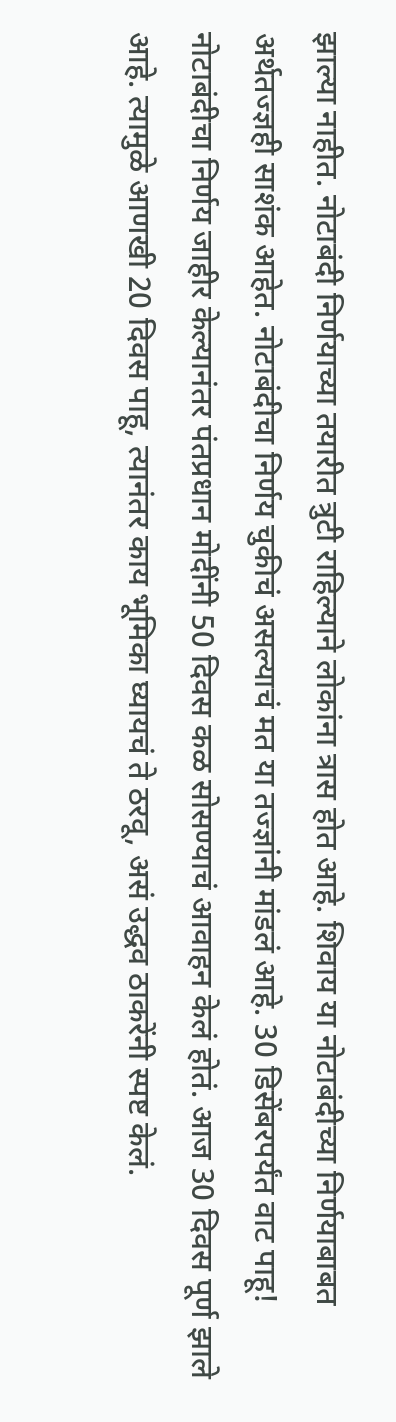झाल्या नाहीत. नोटाबंदी निर्णयाच्या तयारीत त्रुटी राहिल्याने लोकांना त्रास होत आहे. शिवाय या नोटाबंदीच्या निर्णयाबाबत अर्थतज्ज्ञही साशंक आहेत. नोटाबंदीचा निर्णय चुकीचं असल्याचं मत या तज्ज्ञांनी मांडलं आहे. 30 डिसेंबरपर्यंत वाट पाहू! नोटाबंदीचा निर्णय जाहीर केल्यानंतर पंतप्रधान मोदींनी 50 दिवस कळ सोसण्याचं आवाहन केलं होतं. आज 30 दिवस पूर्ण झाले आहे. त्यामुळे आणखी 20 दिवस पाहू, त्यानंतर काय भूमिका घ्यायचं ते ठरवू, असं उद्धव ठाकरेंनी स्पष्ट केलं.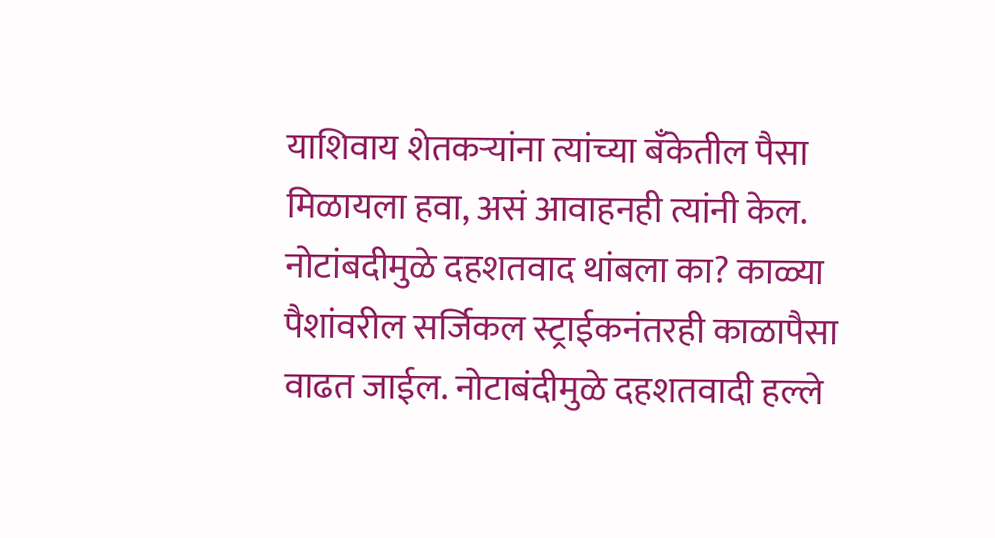याशिवाय शेतकऱ्यांना त्यांच्या बँकेतील पैसा मिळायला हवा, असं आवाहनही त्यांनी केल. नोटांबदीमुळे दहशतवाद थांबला का? काळ्या पैशांवरील सर्जिकल स्ट्राईकनंतरही काळापैसा वाढत जाईल. नोटाबंदीमुळे दहशतवादी हल्ले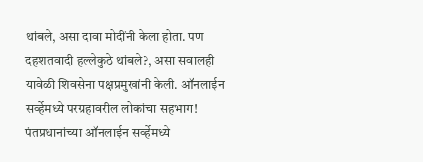थांबले, असा दावा मोदींनी केला होता. पण दहशतवादी हल्लेकुठे थांबले?, असा सवालही यावेळी शिवसेना पक्षप्रमुखांनी केली. ऑनलाईन सर्व्हेमध्ये परग्रहावरील लोकांचा सहभाग! पंतप्रधानांच्या ऑनलाईन सर्व्हेमध्ये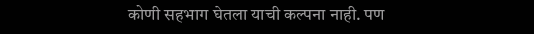कोणी सहभाग घेतला याची कल्पना नाही. पण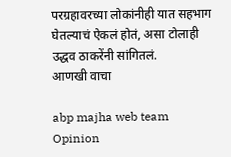परग्रहावरच्या लोकांनीही यात सहभाग घेतल्याचं ऐकलं होतं, असा टोलाही उद्धव ठाकरेंनी सांगितलं.
आणखी वाचा

abp majha web team
Opinion